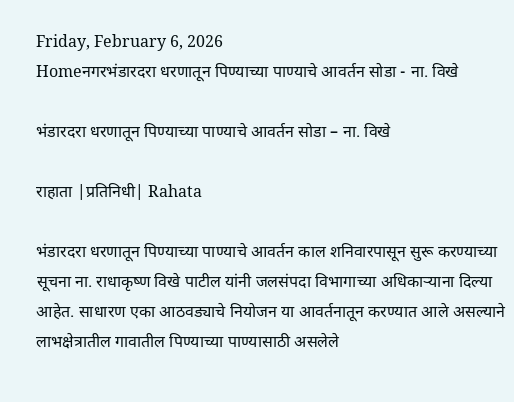Friday, February 6, 2026
Homeनगरभंडारदरा धरणातून पिण्याच्या पाण्याचे आवर्तन सोडा - ना. विखे

भंडारदरा धरणातून पिण्याच्या पाण्याचे आवर्तन सोडा – ना. विखे

राहाता |प्रतिनिधी| Rahata

भंडारदरा धरणातून पिण्याच्या पाण्याचे आवर्तन काल शनिवारपासून सुरू करण्याच्या सूचना ना. राधाकृष्ण विखे पाटील यांनी जलसंपदा विभागाच्या अधिकार्‍याना दिल्या आहेत. साधारण एका आठवड्याचे नियोजन या आवर्तनातून करण्यात आले असल्याने लाभक्षेत्रातील गावातील पिण्याच्या पाण्यासाठी असलेले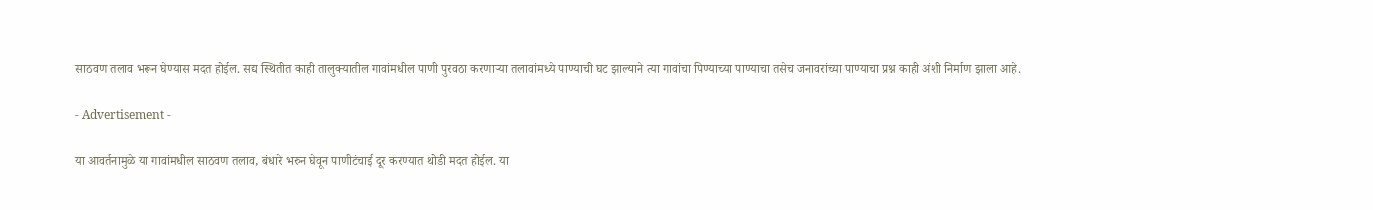साठवण तलाव भरून घेण्यास मदत होईल. सद्य स्थितीत काही तालुक्यातील गावांमधील पाणी पुरवठा करणार्‍या तलावांमध्ये पाण्याची घट झाल्याने त्या गावांचा पिण्याच्या पाण्याचा तसेच जनावरांच्या पाण्याचा प्रश्न काही अंशी निर्माण झाला आहे.

- Advertisement -

या आवर्तनामुळे या गावांमधील साठवण तलाव, बंधारे भरुन घेवून पाणीटंचाई दूर करण्यात थोडी मदत होईल. या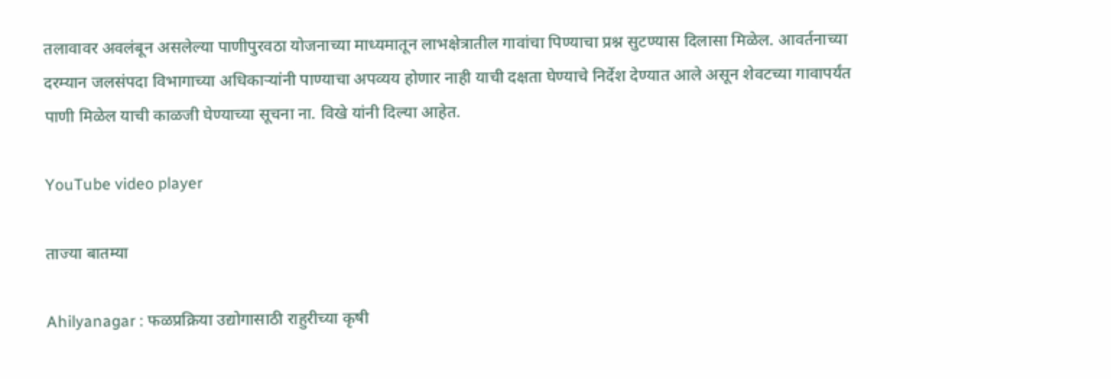तलावावर अवलंबून असलेल्या पाणीपुरवठा योजनाच्या माध्यमातून लाभक्षेत्रातील गावांचा पिण्याचा प्रश्न सुटण्यास दिलासा मिळेल. आवर्तनाच्या दरम्यान जलसंपदा विभागाच्या अधिकार्‍यांनी पाण्याचा अपव्यय होणार नाही याची दक्षता घेण्याचे निर्देश देण्यात आले असून शेवटच्या गावापर्यंत पाणी मिळेल याची काळजी घेण्याच्या सूचना ना. विखे यांनी दिल्या आहेत.

YouTube video player

ताज्या बातम्या

Ahilyanagar : फळप्रक्रिया उद्योगासाठी राहुरीच्या कृषी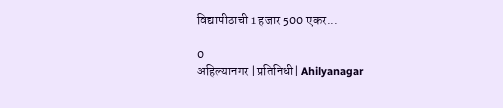विद्यापीठाची 1 हजार 500 एकर...

0
अहिल्यानगर |प्रतिनिधी| Ahilyanagar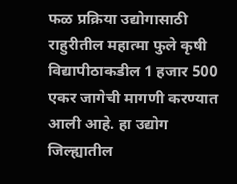फळ प्रक्रिया उद्योगासाठी राहुरीतील महात्मा फुले कृषी विद्यापीठाकडील 1 हजार 500 एकर जागेची मागणी करण्यात आली आहे. हा उद्योग जिल्ह्यातील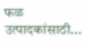फळ उत्पादकांसाठी...